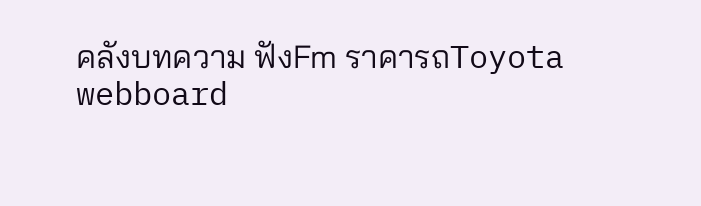คลังบทความ ฟังFm ราคารถToyota webboard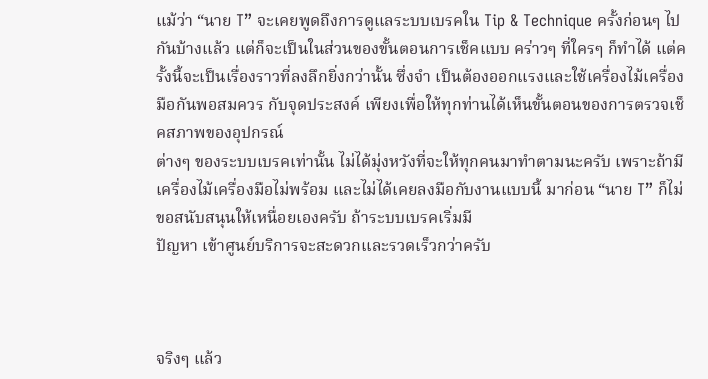แม้ว่า “นาย T” จะเคยพูดถึงการดูแลระบบเบรคใน Tip & Technique ครั้งก่อนๆ ไปกันบ้างแล้ว แต่ก็จะเป็นในส่วนของขั้นตอนการเช็คแบบ คร่าวๆ ที่ใครๆ ก็ทำได้ แต่ครั้งนี้จะเป็นเรื่องราวที่ลงลึกยิ่งกว่านั้น ซึ่งจำ เป็นต้องออกแรงและใช้เครื่องไม้เครื่องมือกันพอสมควร กับจุดประสงค์ เพียงเพื่อให้ทุกท่านได้เห็นขั้นตอนของการตรวจเช็คสภาพของอุปกรณ์
ต่างๆ ของระบบเบรคเท่านั้น ไม่ได้มุ่งหวังที่จะให้ทุกคนมาทำตามนะครับ เพราะถ้ามีเครื่องไม้เครื่องมือไม่พร้อม และไม่ได้เคยลงมือกับงานแบบนี้ มาก่อน “นาย T” ก็ไม่ขอสนับสนุนให้เหนื่อยเองครับ ถ้าระบบเบรคเริ่มมี
ปัญหา เข้าศูนย์บริการจะสะดวกและรวดเร็วกว่าครับ



จริงๆ แล้ว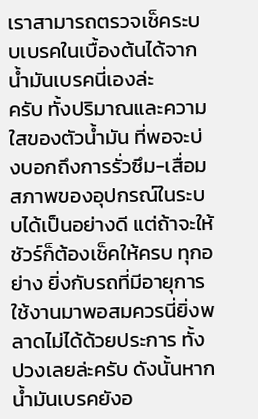เราสามารถตรวจเช็คระบบเบรคในเบื้องต้นได้จากน้ำมันเบรคนี่เองล่ะ
ครับ ทั้งปริมาณและความใสของตัวน้ำมัน ที่พอจะบ่งบอกถึงการรั่วซึม-เสื่อม สภาพของอุปกรณ์ในระบบได้เป็นอย่างดี แต่ถ้าจะให้ชัวร์ก็ต้องเช็คให้ครบ ทุกอย่าง ยิ่งกับรถที่มีอายุการใช้งานมาพอสมควรนี่ยิ่งพลาดไม่ได้ด้วยประการ ทั้งปวงเลยล่ะครับ ดังนั้นหากน้ำมันเบรคยังอ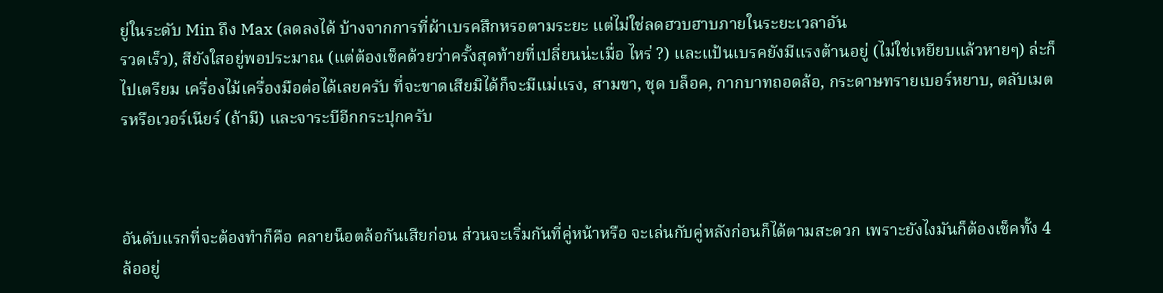ยู่ในระดับ Min ถึง Max (ลดลงได้ บ้างจากการที่ผ้าเบรคสึกหรอตามระยะ แต่ไม่ใช่ลดฮวบฮาบภายในระยะเวลาอัน
รวดเร็ว), สียังใสอยู่พอประมาณ (แต่ต้องเช็คด้วยว่าครั้งสุดท้ายที่เปลี่ยนน่ะเมื่อ ไหร่ ?) และแป้นเบรคยังมีแรงต้านอยู่ (ไม่ใช่เหยียบแล้วหายๆ) ล่ะก็ ไปเตรียม เครื่องไม้เครื่องมือต่อได้เลยครับ ที่จะขาดเสียมิได้ก็จะมีแม่แรง, สามขา, ชุด บล็อค, กากบาทถอดล้อ, กระดาษทรายเบอร์หยาบ, ตลับเมตรหรือเวอร์เนียร์ (ถ้ามี) และจาระบีอีกกระปุกครับ



อันดับแรกที่จะต้องทำก็คือ คลายน็อตล้อกันเสียก่อน ส่วนจะเริ่มกันที่คู่หน้าหรือ จะเล่นกับคู่หลังก่อนก็ได้ตามสะดวก เพราะยังไงมันก็ต้องเช็คทั้ง 4 ล้ออยู่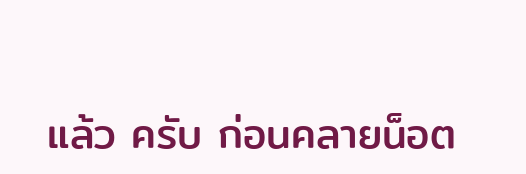แล้ว ครับ ก่อนคลายน็อต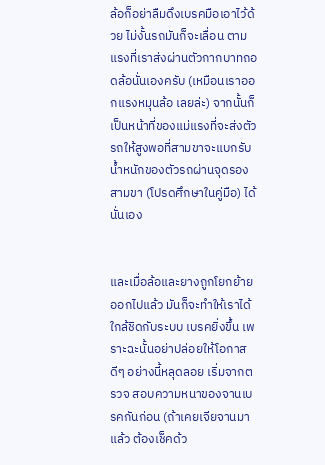ล้อก็อย่าลืมดึงเบรคมือเอาไว้ด้วย ไม่งั้นรถมันก็จะเลื่อน ตามแรงที่เราส่งผ่านตัวกากบาทถอดล้อนั่นเองครับ (เหมือนเราออกแรงหมุนล้อ เลยล่ะ) จากนั้นก็เป็นหน้าที่ของแม่แรงที่จะส่งตัวรถให้สูงพอที่สามขาจะแบกรับ น้ำหนักของตัวรถผ่านจุดรองสามขา (โปรดศึกษาในคู่มือ) ได้นั่นเอง


และเมื่อล้อและยางถูกโยกย้ายออกไปแล้ว มันก็จะทำให้เราได้ใกล้ชิดกับระบบ เบรคยิ่งขึ้น เพราะฉะนั้นอย่าปล่อยให้โอกาสดีๆ อย่างนี้หลุดลอย เริ่มจากตรวจ สอบความหนาของจานเบรคกันก่อน (ถ้าเคยเจียจานมาแล้ว ต้องเช็คด้ว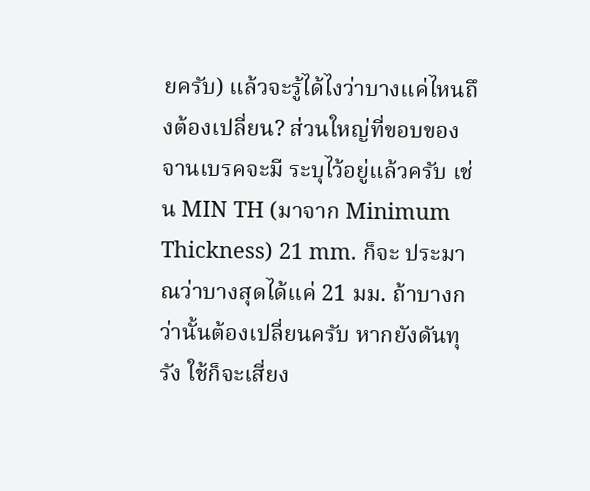ยครับ) แล้วจะรู้ได้ไงว่าบางแค่ไหนถึงต้องเปลี่ยน? ส่วนใหญ่ที่ขอบของจานเบรคจะมี ระบุไว้อยู่แล้วครับ เช่น MIN TH (มาจาก Minimum Thickness) 21 mm. ก็จะ ประมาณว่าบางสุดได้แค่ 21 มม. ถ้าบางกว่านั้นต้องเปลี่ยนครับ หากยังดันทุรัง ใช้ก็จะเสี่ยง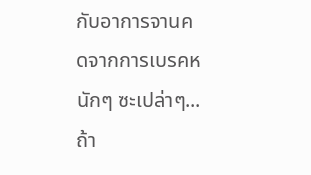กับอาการจานคดจากการเบรคหนักๆ ซะเปล่าๆ...ถ้า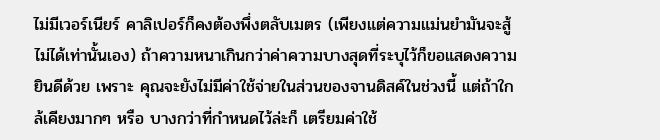ไม่มีเวอร์เนียร์ คาลิเปอร์ก็คงต้องพึ่งตลับเมตร (เพียงแต่ความแม่นยำมันจะสู้ไม่ได้เท่านั้นเอง) ถ้าความหนาเกินกว่าค่าความบางสุดที่ระบุไว้ก็ขอแสดงความยินดีด้วย เพราะ คุณจะยังไม่มีค่าใช้จ่ายในส่วนของจานดิสค์ในช่วงนี้ แต่ถ้าใกล้เคียงมากๆ หรือ บางกว่าที่กำหนดไว้ล่ะก็ เตรียมค่าใช้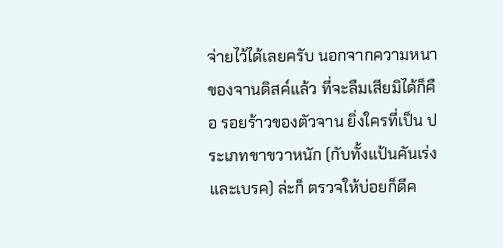จ่ายไว้ได้เลยครับ นอกจากความหนา ของจานดิสค์แล้ว ที่จะลืมเสียมิได้ก็คือ รอยร้าวของตัวจาน ยิ่งใครที่เป็น ประเภทขาขวาหนัก (กับทั้งแป้นคันเร่งและเบรค) ล่ะก็ ตรวจให้บ่อยก็ดีค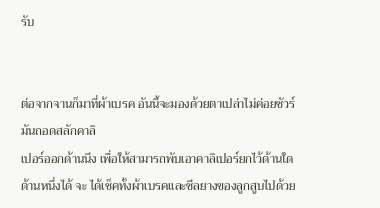รับ


ต่อจากจานก็มาที่ผ้าเบรค อันนี้จะมองด้วยตาเปล่าไม่ค่อยชัวร์ มันถอดสลักคาลิ
เปอร์ออกด้านนึง เพื่อให้สามารถพับเอาคาลิเปอร์ยกไว้ด้านใดด้านหนึ่งได้ จะ ได้เช็คทั้งผ้าเบรคและซีลยางของลูกสูบไปด้วย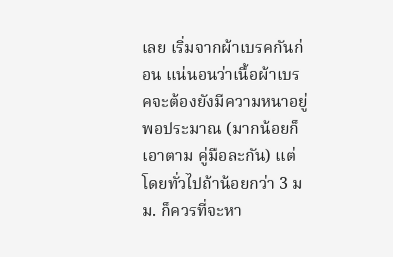เลย เริ่มจากผ้าเบรคกันก่อน แน่นอนว่าเนื้อผ้าเบรคจะต้องยังมีความหนาอยู่พอประมาณ (มากน้อยก็เอาตาม คู่มือละกัน) แต่โดยทั่วไปถ้าน้อยกว่า 3 มม. ก็ควรที่จะหา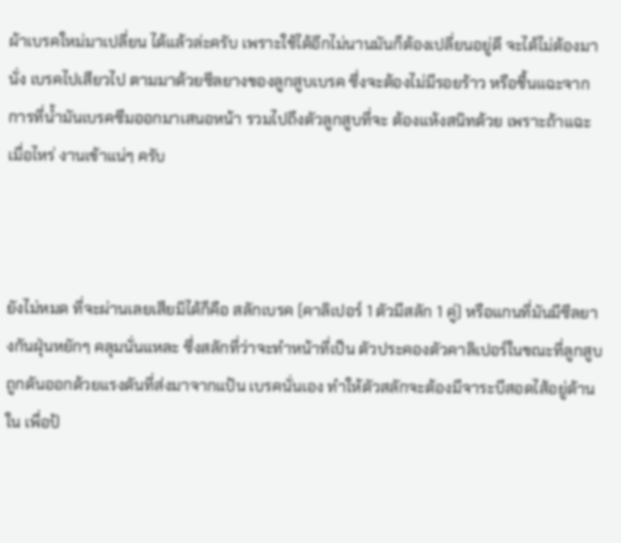ผ้าเบรคใหม่มาเปลี่ยน ได้แล้วล่ะครับ เพราะใช้ได้อีกไม่นานมันก็ต้องเปลี่ยนอยู่ดี จะได้ไม่ต้องมานั่ง เบรคไปเสียวไป ตามมาด้วยซีลยางของลูกสูบเบรค ซึ่งจะต้องไม่มีรอยร้าว หรือชื้นแฉะจากการที่น้ำมันเบรคซึมออกมาเสนอหน้า รวมไปถึงตัวลูกสูบที่จะ ต้องแห้งสนิทด้วย เพราะถ้าแฉะเมื่อไหร่ งานเข้าแน่ๆ ครับ



ยังไม่หมด ที่จะผ่านเลยเสียมิได้ก็คือ สลักเบรค (คาลิเปอร์ 1 ตัวมีสลัก 1 คู่) หรือแกนที่มันมีซีลยางกันฝุ่นหยักๆ คลุมนั่นแหละ ซึ่งสลักที่ว่าจะทำหน้าที่เป็น ตัวประคองตัวคาลิเปอร์ในขณะที่ลูกสูบถูกดันออกด้วยแรงดันที่ส่งมาจากแป้น เบรคนั่นเอง ทำให้ตัวสลักจะต้องมีจาระบีสอดไส้อยู่ด้านใน เพื่อป้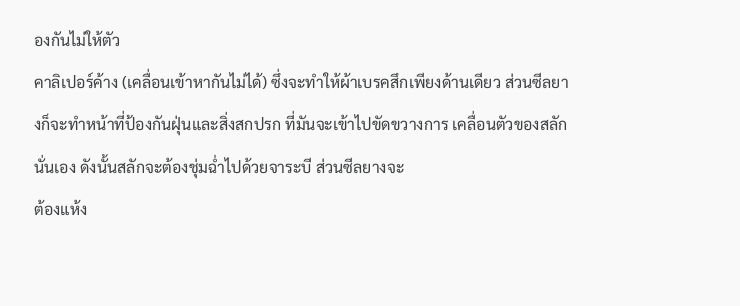องกันไม่ให้ตัว
คาลิเปอร์ค้าง (เคลื่อนเข้าหากันไม่ได้) ซึ่งจะทำให้ผ้าเบรคสึกเพียงด้านเดียว ส่วนซีลยางก็จะทำหน้าที่ป้องกันฝุ่นและสิ่งสกปรก ที่มันจะเข้าไปขัดขวางการ เคลื่อนตัวของสลักนั่นเอง ดังนั้นสลักจะต้องชุ่มฉ่ำไปด้วยจาระบี ส่วนซีลยางจะ
ต้องแห้ง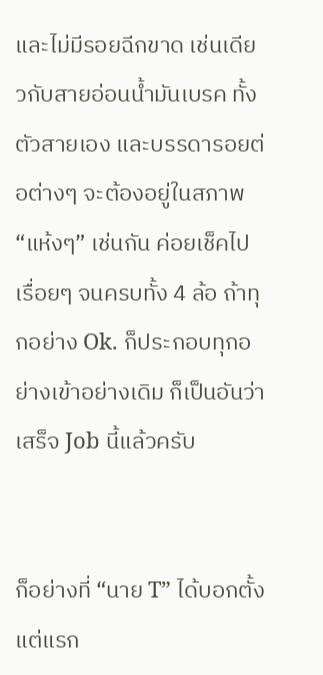และไม่มีรอยฉีกขาด เช่นเดียวกับสายอ่อนน้ำมันเบรค ทั้งตัวสายเอง และบรรดารอยต่อต่างๆ จะต้องอยู่ในสภาพ “แห้งๆ” เช่นกัน ค่อยเช็คไปเรื่อยๆ จนครบทั้ง 4 ล้อ ถ้าทุกอย่าง Ok. ก็ประกอบทุกอย่างเข้าอย่างเดิม ก็เป็นอันว่า เสร็จ Job นี้แล้วครับ


ก็อย่างที่ “นาย T” ได้บอกตั้งแต่แรก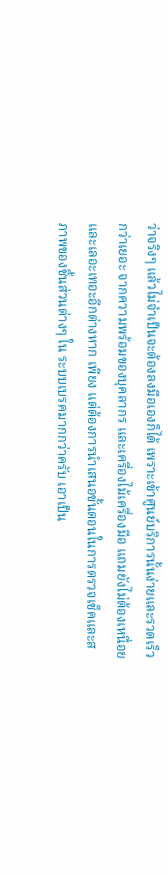ว่าจริงๆ แล้วไม่จำเป็นจะต้องลงมือเองก็ได้ เพราะเข้าศูนย์บริการนั้นง่ายและรวดเร็วกว่าเยอะ จากความพร้อมของบุคลากร และเครื่องไม้เครื่องมือ แถมยังไม่ต้องเหนื่อยและเลอะเทอะอีกต่างหาก เพียง แต่ต้องการนำเสนอขั้นตอนในการตรวจเช็คและสภาพของชิ้นส่วนต่างๆ ใน ระบบเบรคมากกว่าครับ เอาเป็น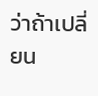ว่าถ้าเปลี่ยน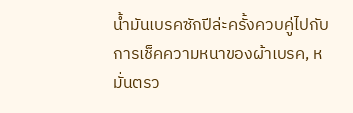น้ำมันเบรคซักปีล่ะครั้งควบคู่ไปกับ
การเช็คความหนาของผ้าเบรค, หมั่นตรว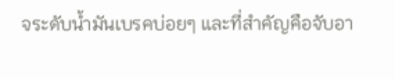จระดับน้ำมันเบรคบ่อยๆ และที่สำคัญคือจับอา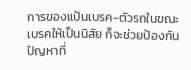การของแป้นเบรค-ตัวรถในขณะเบรคให้เป็นนิสัย ก็จะช่วยป้องกัน ปัญหาที่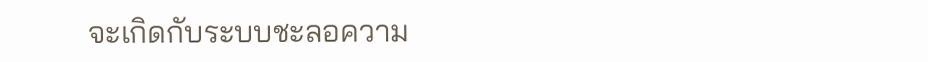จะเกิดกับระบบชะลอความ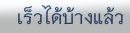เร็วได้บ้างแล้ว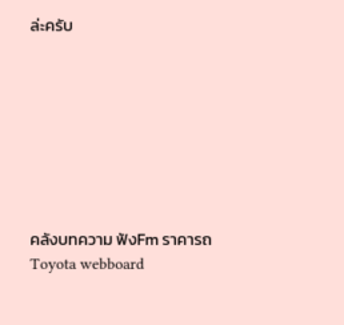ล่ะครับ








คลังบทความ ฟังFm ราคารถToyota webboard